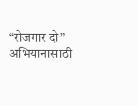“रोजगार दो” अभियानासाठी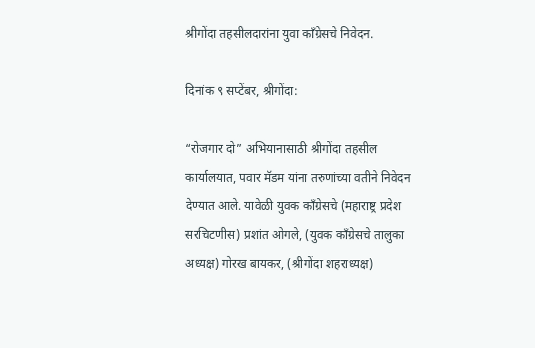श्रीगोंदा तहसीलदारांना युवा काँग्रेसचे निवेदन.

दिनांक ९ सप्टेंबर, श्रीगोंदा:

“रोजगार दो” अभियानासाठी श्रीगोंदा तहसील कार्यालयात, पवार मॅडम यांना तरुणांच्या वतीने निवेदन देण्यात आले. यावेळी युवक काँग्रेसचे (महाराष्ट्र प्रदेश सरचिटणीस) प्रशांत ओगले, (युवक काँग्रेसचे तालुका अध्यक्ष) गोरख बायकर, (श्रीगोंदा शहराध्यक्ष)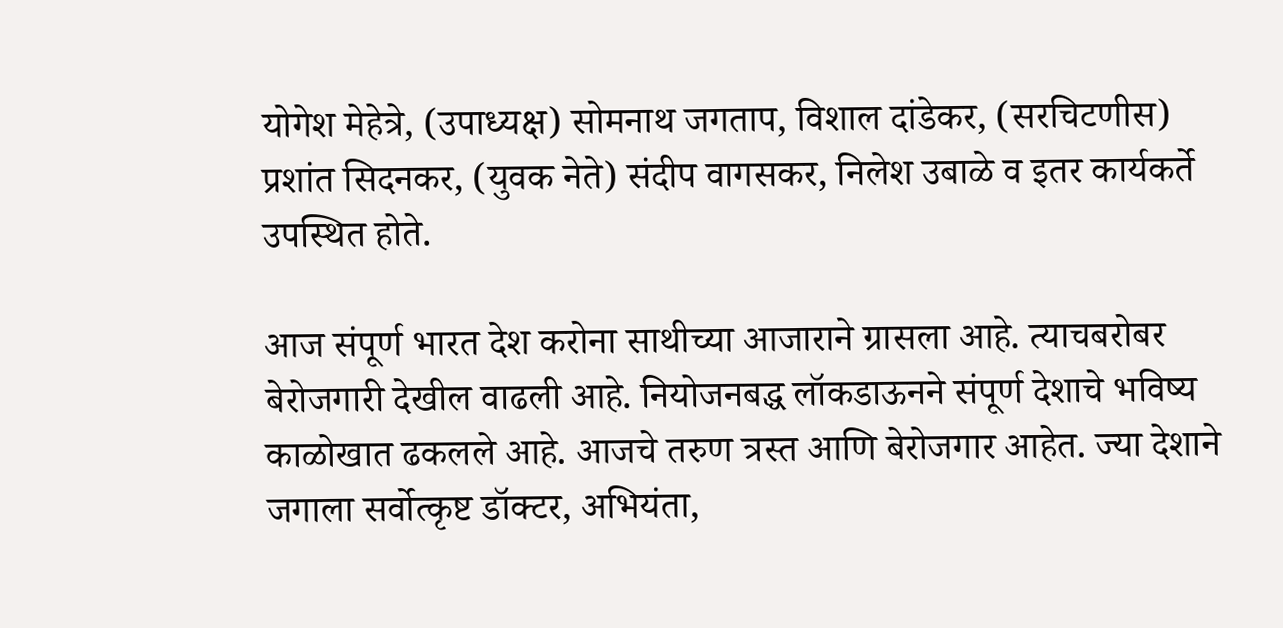योगेश मेहेत्रे, (उपाध्यक्ष) सोमनाथ जगताप, विशाल दांडेकर, (सरचिटणीस) प्रशांत सिदनकर, (युवक नेते) संदीप वागसकर, निलेश उबाळे व इतर कार्यकर्ते उपस्थित होते.

आज संपूर्ण भारत देश करोना साथीच्या आजाराने ग्रासला आहे. त्याचबरोबर बेरोजगारी देखील वाढली आहे. नियोजनबद्ध लॉकडाऊनने संपूर्ण देशाचे भविष्य काळोखात ढकलले आहे. आजचे तरुण त्रस्त आणि बेरोजगार आहेत. ज्या देशाने जगाला सर्वोत्कृष्ट डॉक्टर, अभियंता,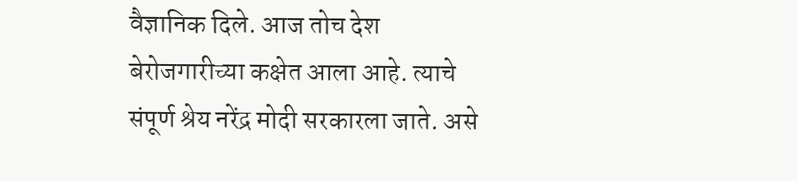वैज्ञानिक दिले. आज तोच देश बेरोजगारीच्या कक्षेत आला आहे. त्याचे संपूर्ण श्रेय नरेंद्र मोदी सरकारला जाते. असे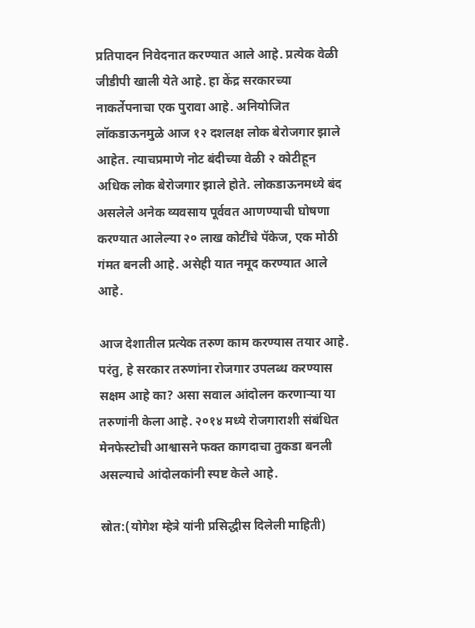प्रतिपादन निवेदनात करण्यात आले आहे. प्रत्येक वेळी जीडीपी खाली येते आहे. हा केंद्र सरकारच्या नाकर्तेपनाचा एक पुरावा आहे. अनियोजित लॉकडाऊनमुळे आज १२ दशलक्ष लोक बेरोजगार झाले आहेत. त्याचप्रमाणे नोट बंदीच्या वेळी २ कोटीहून अधिक लोक बेरोजगार झाले होते. लोकडाऊनमध्ये बंद असलेले अनेक व्यवसाय पूर्ववत आणण्याची घोषणा करण्यात आलेल्या २० लाख कोटींचे पॅकेज, एक मोठी गंमत बनली आहे. असेही यात नमूद करण्यात आले आहे.

आज देशातील प्रत्येक तरुण काम करण्यास तयार आहे. परंतु, हे सरकार तरुणांना रोजगार उपलब्ध करण्यास सक्षम आहे का? असा सवाल आंदोलन करणाऱ्या या तरुणांनी केला आहे. २०१४ मध्ये रोजगाराशी संबंधित मेनफेस्टोची आश्वासने फक्त कागदाचा तुकडा बनली असल्याचे आंदोलकांनी स्पष्ट केले आहे.

स्रोत:(योगेश म्हेत्रे यांनी प्रसिद्धीस दिलेली माहिती)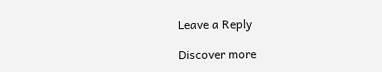Leave a Reply

Discover more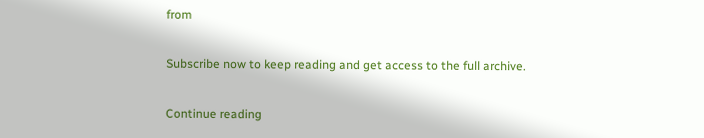from

Subscribe now to keep reading and get access to the full archive.

Continue reading